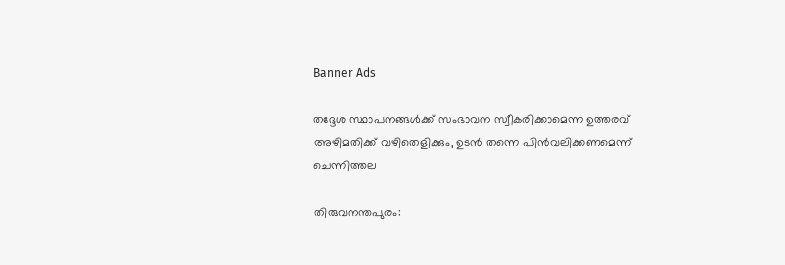Banner Ads

തദ്ദേശ സ്ഥാപനങ്ങൾക്ക് സംഭാവന സ്വീകരിക്കാമെന്ന ഉത്തരവ് അഴിമതിക്ക് വഴിതെളിക്കും, ഉടൻ തന്നെ പിന്‍വലിക്കണമെന്ന് ചെന്നിത്തല

തിരുവനന്തപുരം: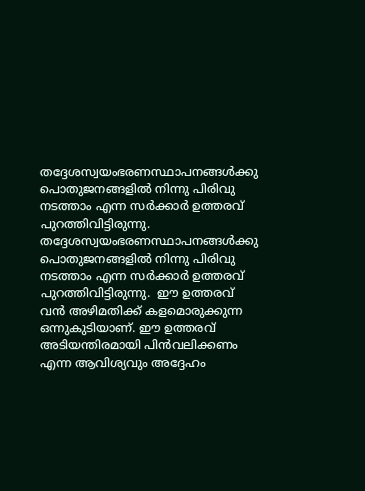തദ്ദേശസ്വയംഭരണസ്ഥാപനങ്ങള്‍ക്കു പൊതുജനങ്ങളില്‍ നിന്നു പിരിവു നടത്താം എന്ന സര്‍ക്കാര്‍ ഉത്തരവ് പുറത്തിവിട്ടിരുന്നു. തദ്ദേശസ്വയംഭരണസ്ഥാപനങ്ങള്‍ക്കു പൊതുജനങ്ങളില്‍ നിന്നു പിരിവു നടത്താം എന്ന സര്‍ക്കാര്‍ ഉത്തരവ് പുറത്തിവിട്ടിരുന്നു.  ഈ ഉത്തരവ് വൻ അഴിമതിക്ക് കളമൊരുക്കുന്ന ഒന്നുകുടിയാണ്. ഈ ഉത്തരവ് അടിയന്തിരമായി പിന്‍വലിക്കണം എന്ന ആവിശ്യവും അദ്ദേഹം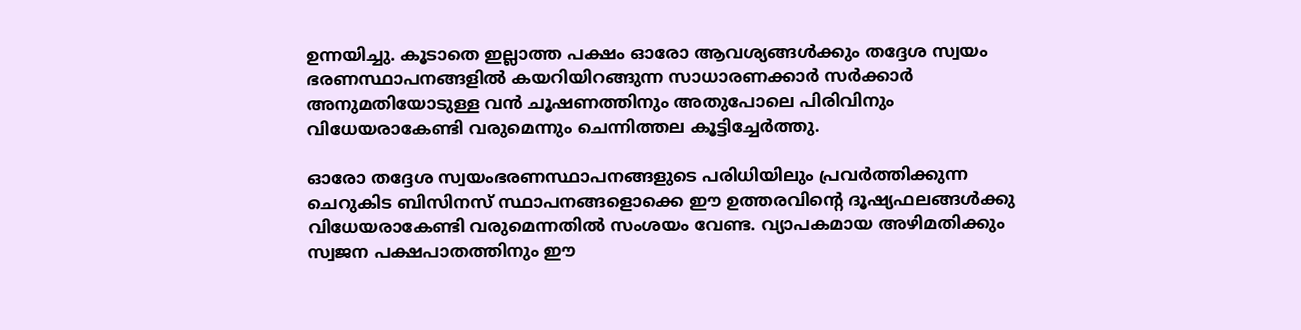ഉന്നയിച്ചു. കൂടാതെ ഇല്ലാത്ത പക്ഷം ഓരോ ആവശ്യങ്ങൾക്കും തദ്ദേശ സ്വയം ഭരണസ്ഥാപനങ്ങളില്‍ കയറിയിറങ്ങുന്ന സാധാരണക്കാര്‍ സര്‍ക്കാര്‍ അനുമതിയോടുള്ള വന്‍ ചൂഷണത്തിനും അതുപോലെ പിരിവിനും വിധേയരാകേണ്ടി വരുമെന്നും ചെന്നിത്തല കൂട്ടിച്ചേർത്തു.

ഓരോ തദ്ദേശ സ്വയംഭരണസ്ഥാപനങ്ങളുടെ പരിധിയിലും പ്രവര്‍ത്തിക്കുന്ന ചെറുകിട ബിസിനസ് സ്ഥാപനങ്ങളൊക്കെ ഈ ഉത്തരവിന്റെ ദൂഷ്യഫലങ്ങള്‍ക്കു വിധേയരാകേണ്ടി വരുമെന്നതിൽ സംശയം വേണ്ട. വ്യാപകമായ അഴിമതിക്കും സ്വജന പക്ഷപാതത്തിനും ഈ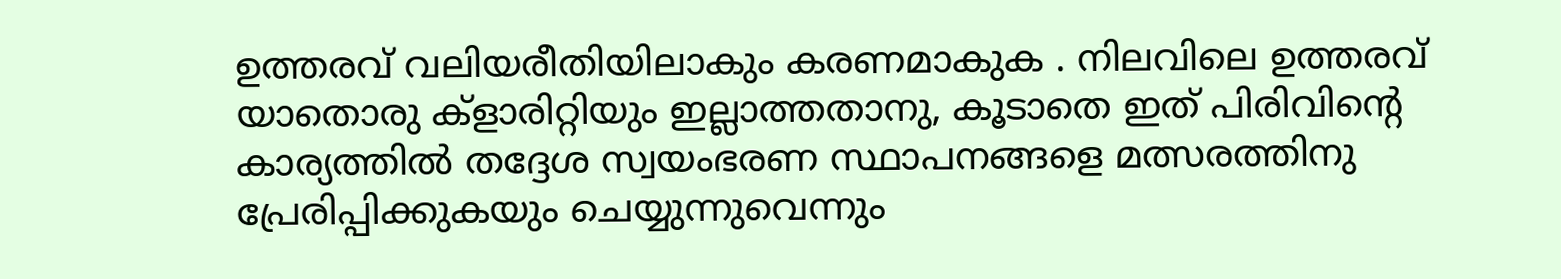ഉത്തരവ് വലിയരീതിയിലാകും കരണമാകുക . നിലവിലെ ഉത്തരവ് യാതൊരു ക്‌ളാരിറ്റിയും ഇല്ലാത്തതാനു, കൂടാതെ ഇത് പിരിവിന്റെ കാര്യത്തില്‍ തദ്ദേശ സ്വയംഭരണ സ്ഥാപനങ്ങളെ മത്സരത്തിനു പ്രേരിപ്പിക്കുകയും ചെയ്യുന്നുവെന്നും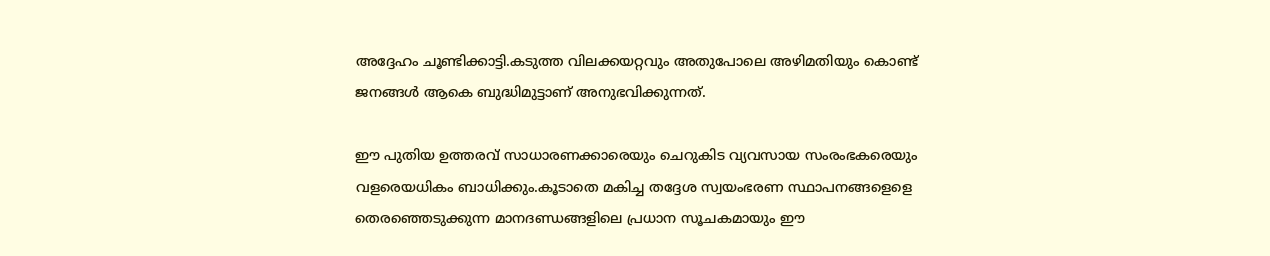അദ്ദേഹം ചൂണ്ടിക്കാട്ടി.കടുത്ത വിലക്കയറ്റവും അതുപോലെ അഴിമതിയും കൊണ്ട് ജനങ്ങള്‍ ആകെ ബുദ്ധിമുട്ടാണ് അനുഭവിക്കുന്നത്.

ഈ പുതിയ ഉത്തരവ് സാധാരണക്കാരെയും ചെറുകിട വ്യവസായ സംരംഭകരെയും വളരെയധികം ബാധിക്കും.കൂടാതെ മകിച്ച തദ്ദേശ സ്വയംഭരണ സ്ഥാപനങ്ങളെളെ തെരഞ്ഞെടുക്കുന്ന മാനദണ്ഡങ്ങളിലെ പ്രധാന സൂചകമായും ഈ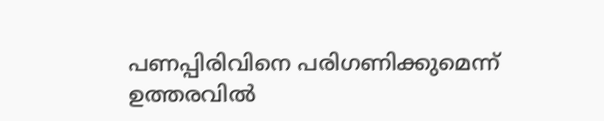പണപ്പിരിവിനെ പരിഗണിക്കുമെന്ന് ഉത്തരവില്‍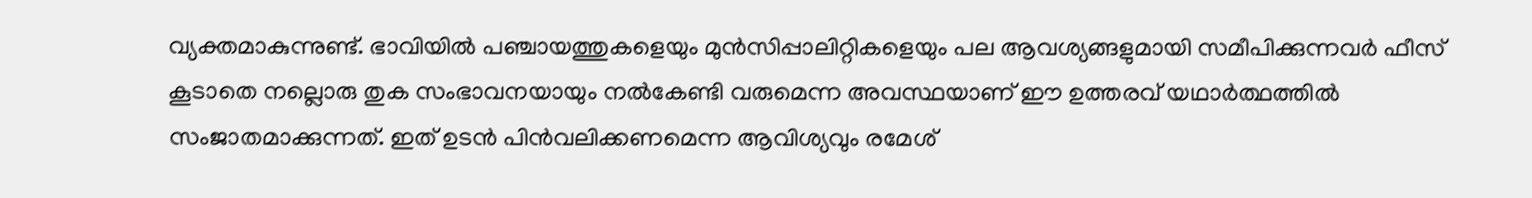വ്യക്തമാകുന്നുണ്ട്. ഭാവിയില്‍ പഞ്ചായത്തുകളെയും മുന്‍സിപ്പാലിറ്റികളെയും പല ആവശ്യങ്ങളുമായി സമീപിക്കുന്നവര്‍ ഫീസ് കൂടാതെ നല്ലൊരു തുക സംഭാവനയായും നല്‍കേണ്ടി വരുമെന്ന അവസ്ഥയാണ് ഈ ഉത്തരവ് യഥാർത്ഥത്തിൽ സംജാതമാക്കുന്നത്. ഇത് ഉടന്‍ പിന്‍വലിക്കണമെന്ന ആവിശ്യവും രമേശ്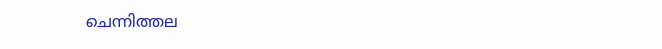ചെന്നിത്തല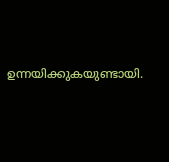ഉന്നയിക്കുകയുണ്ടായി.